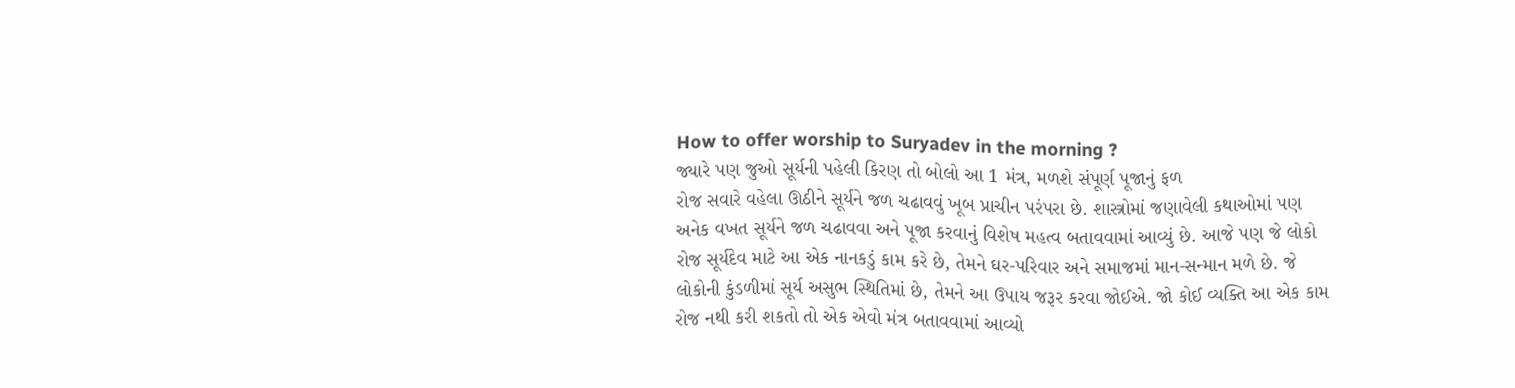How to offer worship to Suryadev in the morning ?
જ્યારે પણ જુઓ સૂર્યની પહેલી કિરણ તો બોલો આ 1 મંત્ર, મળશે સંપૂર્ણ પૂજાનું ફળ
રોજ સવારે વહેલા ઊઠીને સૂર્યને જળ ચઢાવવું ખૂબ પ્રાચીન પરંપરા છે. શાસ્ત્રોમાં જણાવેલી કથાઓમાં પણ અનેક વખત સૂર્યને જળ ચઢાવવા અને પૂજા કરવાનું વિશેષ મહત્વ બતાવવામાં આવ્યું છે. આજે પણ જે લોકો રોજ સૂર્યદેવ માટે આ એક નાનકડું કામ કરે છે, તેમને ઘર-પરિવાર અને સમાજમાં માન-સન્માન મળે છે. જે લોકોની કુંડળીમાં સૂર્ય અસુભ સ્થિતિમાં છે, તેમને આ ઉપાય જરૂર કરવા જોઈએ. જો કોઈ વ્યક્તિ આ એક કામ રોજ નથી કરી શકતો તો એક એવો મંત્ર બતાવવામાં આવ્યો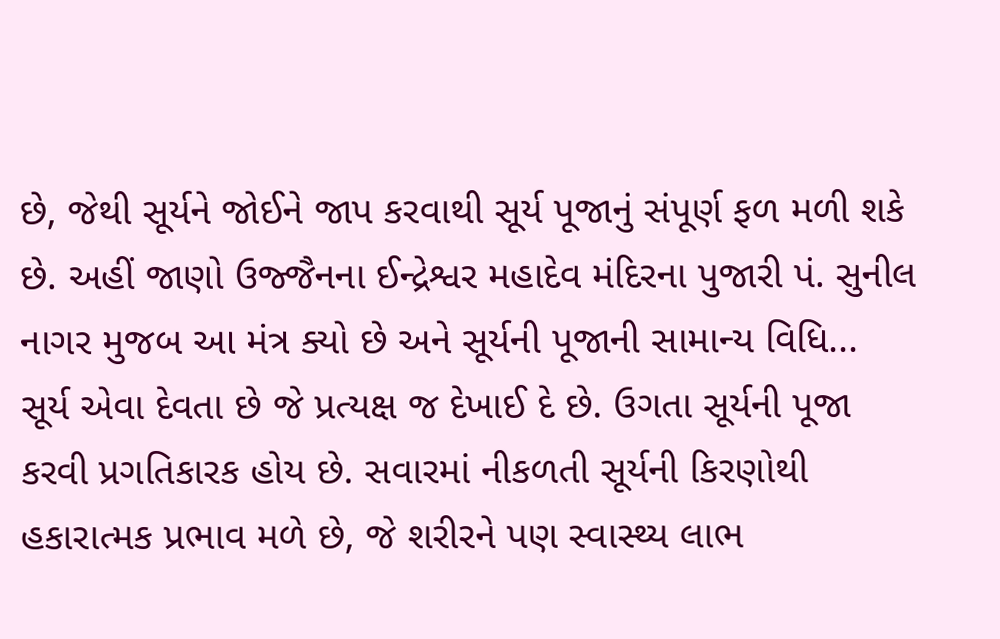છે, જેથી સૂર્યને જોઈને જાપ કરવાથી સૂર્ય પૂજાનું સંપૂર્ણ ફળ મળી શકે છે. અહીં જાણો ઉજ્જૈનના ઈન્દ્રેશ્વર મહાદેવ મંદિરના પુજારી પં. સુનીલ નાગર મુજબ આ મંત્ર ક્યો છે અને સૂર્યની પૂજાની સામાન્ય વિધિ...
સૂર્ય એવા દેવતા છે જે પ્રત્યક્ષ જ દેખાઈ દે છે. ઉગતા સૂર્યની પૂજા કરવી પ્રગતિકારક હોય છે. સવારમાં નીકળતી સૂર્યની કિરણોથી હકારાત્મક પ્રભાવ મળે છે, જે શરીરને પણ સ્વાસ્થ્ય લાભ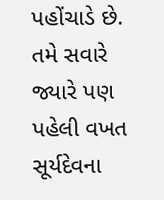પહોંચાડે છે.
તમે સવારે જ્યારે પણ પહેલી વખત સૂર્યદેવના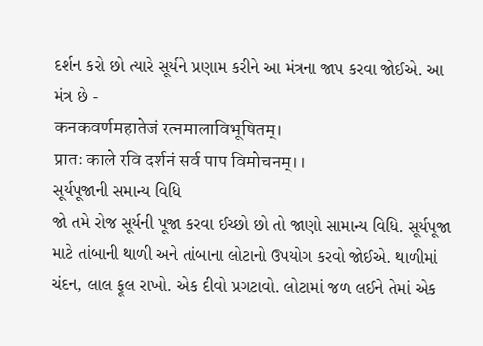દર્શન કરો છો ત્યારે સૂર્યને પ્રણામ કરીને આ મંત્રના જાપ કરવા જોઈએ. આ મંત્ર છે -
कनकवर्णमहातेजं रत्नमालाविभूषितम्।
प्रातः काले रवि दर्शनं सर्व पाप विमोचनम्।।
સૂર્યપૂજાની સમાન્ય વિધિ
જો તમે રોજ સૂર્યની પૂજા કરવા ઈચ્છો છો તો જાણો સામાન્ય વિધિ. સૂર્યપૂજા માટે તાંબાની થાળી અને તાંબાના લોટાનો ઉપયોગ કરવો જોઈએ. થાળીમાં ચંદન, લાલ ફૂલ રાખો. એક દીવો પ્રગટાવો. લોટામાં જળ લઈને તેમાં એક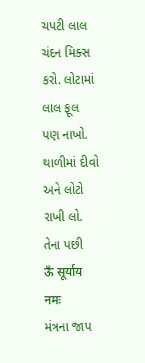ચપટી લાલ ચંદન મિક્સ કરો. લોટામાં લાલ ફૂલ પણ નાખો. થાળીમાં દીવો અને લોટો રાખી લો.
તેના પછી
ऊँ सूर्याय नमः
મંત્રના જાપ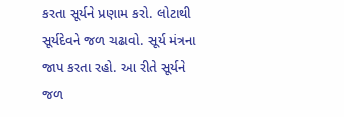કરતા સૂર્યને પ્રણામ કરો. લોટાથી સૂર્યદેવને જળ ચઢાવો. સૂર્ય મંત્રના જાપ કરતા રહો. આ રીતે સૂર્યને જળ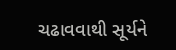ચઢાવવાથી સૂર્યને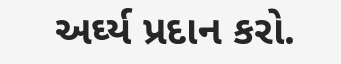અર્ઘ્ય પ્રદાન કરો.